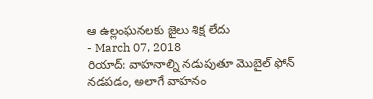ఆ ఉల్లంఘనలకు జైలు శిక్ష లేదు
- March 07, 2018
రియాద్: వాహనాల్ని నడుపుతూ మొబైల్ ఫోన్ నడపడం, అలాగే వాహనం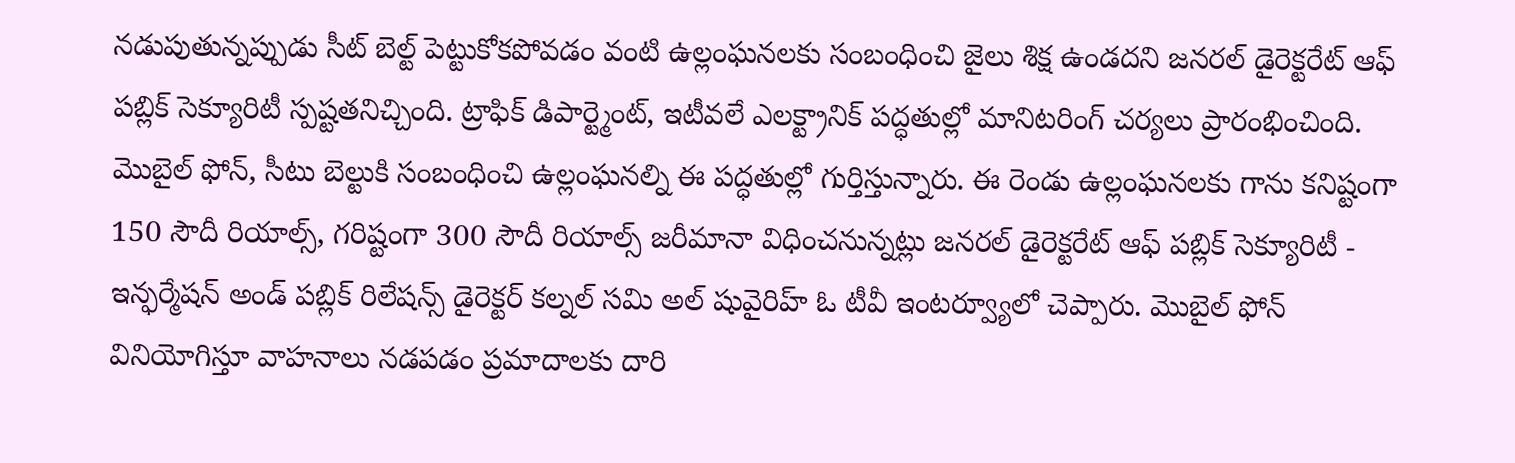నడుపుతున్నప్పుడు సీట్ బెల్ట్ పెట్టుకోకపోవడం వంటి ఉల్లంఘనలకు సంబంధించి జైలు శిక్ష ఉండదని జనరల్ డైరెక్టరేట్ ఆఫ్ పబ్లిక్ సెక్యూరిటీ స్పష్టతనిచ్చింది. ట్రాఫిక్ డిపార్ట్మెంట్, ఇటీవలే ఎలక్ట్రానిక్ పద్ధతుల్లో మానిటరింగ్ చర్యలు ప్రారంభించింది. మొబైల్ ఫోన్, సీటు బెల్టుకి సంబంధించి ఉల్లంఘనల్ని ఈ పద్ధతుల్లో గుర్తిస్తున్నారు. ఈ రెండు ఉల్లంఘనలకు గాను కనిష్టంగా 150 సౌదీ రియాల్స్, గరిష్టంగా 300 సౌదీ రియాల్స్ జరీమానా విధించనున్నట్లు జనరల్ డైరెక్టరేట్ ఆఫ్ పబ్లిక్ సెక్యూరిటీ - ఇన్ఫర్మేషన్ అండ్ పబ్లిక్ రిలేషన్స్ డైరెక్టర్ కల్నల్ సమి అల్ షువైరిహ్ ఓ టీవీ ఇంటర్వ్యూలో చెప్పారు. మొబైల్ ఫోన్ వినియోగిస్తూ వాహనాలు నడపడం ప్రమాదాలకు దారి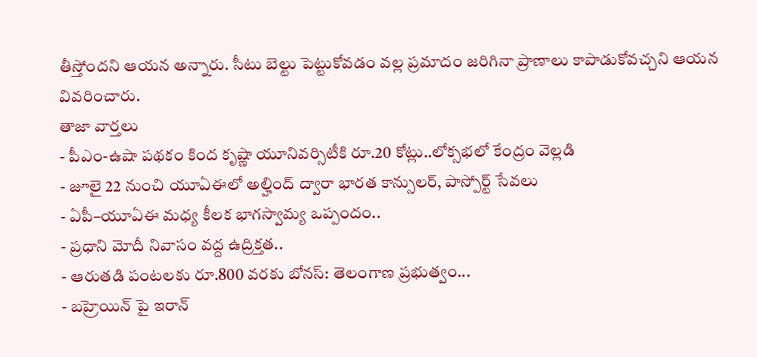తీస్తోందని ఆయన అన్నారు. సీటు బెల్టు పెట్టుకోవడం వల్ల ప్రమాదం జరిగినా ప్రాణాలు కాపాడుకోవచ్చని ఆయన వివరించారు.
తాజా వార్తలు
- పీఎం-ఉషా పథకం కింద కృష్ణా యూనివర్సిటీకి రూ.20 కోట్లు..లోక్సభలో కేంద్రం వెల్లడి
- జూలై 22 నుంచి యూఏఈలో అల్హింద్ ద్వారా భారత కాన్సులర్, పాస్పోర్ట్ సేవలు
- ఏపీ–యూఏఈ మధ్య కీలక భాగస్వామ్య ఒప్పందం..
- ప్రధాని మోదీ నివాసం వద్ద ఉద్రిక్తత..
- ఆరుతడి పంటలకు రూ.800 వరకు బోనస్: తెలంగాణ ప్రభుత్వం...
- బహ్రెయిన్ పై ఇరాన్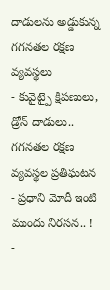దాడులను అడ్డుకున్న గగనతల రక్షణ వ్యవస్థలు
- కువైట్పై క్షిపణులు, డ్రోన్ దాడులు.. గగనతల రక్షణ వ్యవస్థల ప్రతిఘటన
- ప్రధాని మోదీ ఇంటి ముందు నిరసన.. !
-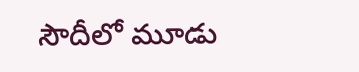సౌదీలో మూడు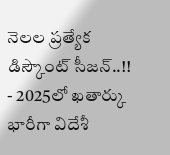నెలల ప్రత్యేక డిస్కౌంట్ సీజన్..!!
- 2025లో ఖతార్కు భారీగా విదేశీ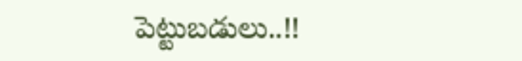పెట్టుబడులు..!!